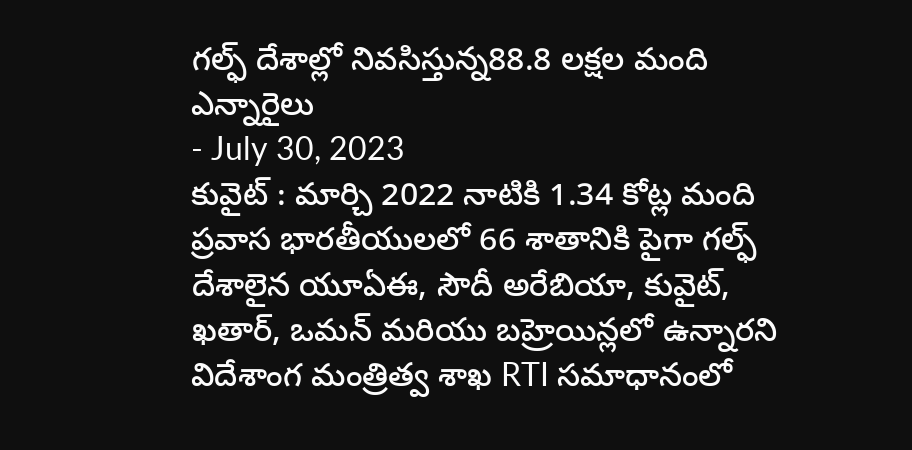గల్ఫ్ దేశాల్లో నివసిస్తున్న88.8 లక్షల మంది ఎన్నారైలు
- July 30, 2023
కువైట్ : మార్చి 2022 నాటికి 1.34 కోట్ల మంది ప్రవాస భారతీయులలో 66 శాతానికి పైగా గల్ఫ్ దేశాలైన యూఏఈ, సౌదీ అరేబియా, కువైట్, ఖతార్, ఒమన్ మరియు బహ్రెయిన్లలో ఉన్నారని విదేశాంగ మంత్రిత్వ శాఖ RTI సమాధానంలో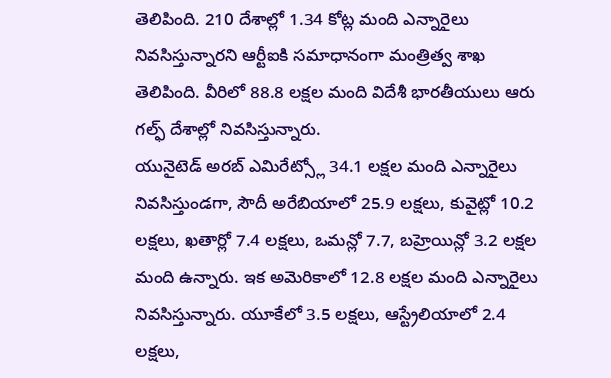తెలిపింది. 210 దేశాల్లో 1.34 కోట్ల మంది ఎన్నారైలు నివసిస్తున్నారని ఆర్టీఐకి సమాధానంగా మంత్రిత్వ శాఖ తెలిపింది. వీరిలో 88.8 లక్షల మంది విదేశీ భారతీయులు ఆరు గల్ఫ్ దేశాల్లో నివసిస్తున్నారు.
యునైటెడ్ అరబ్ ఎమిరేట్స్లో 34.1 లక్షల మంది ఎన్నారైలు నివసిస్తుండగా, సౌదీ అరేబియాలో 25.9 లక్షలు, కువైట్లో 10.2 లక్షలు, ఖతార్లో 7.4 లక్షలు, ఒమన్లో 7.7, బహ్రెయిన్లో 3.2 లక్షల మంది ఉన్నారు. ఇక అమెరికాలో 12.8 లక్షల మంది ఎన్నారైలు నివసిస్తున్నారు. యూకేలో 3.5 లక్షలు, ఆస్ట్రేలియాలో 2.4 లక్షలు,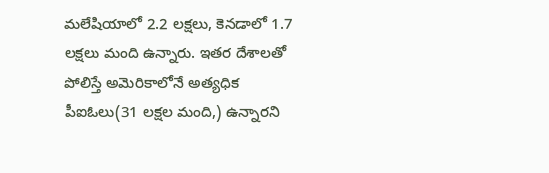మలేషియాలో 2.2 లక్షలు, కెనడాలో 1.7 లక్షలు మంది ఉన్నారు. ఇతర దేశాలతో పోలిస్తే అమెరికాలోనే అత్యధిక పీఐఓలు(31 లక్షల మంది,) ఉన్నారని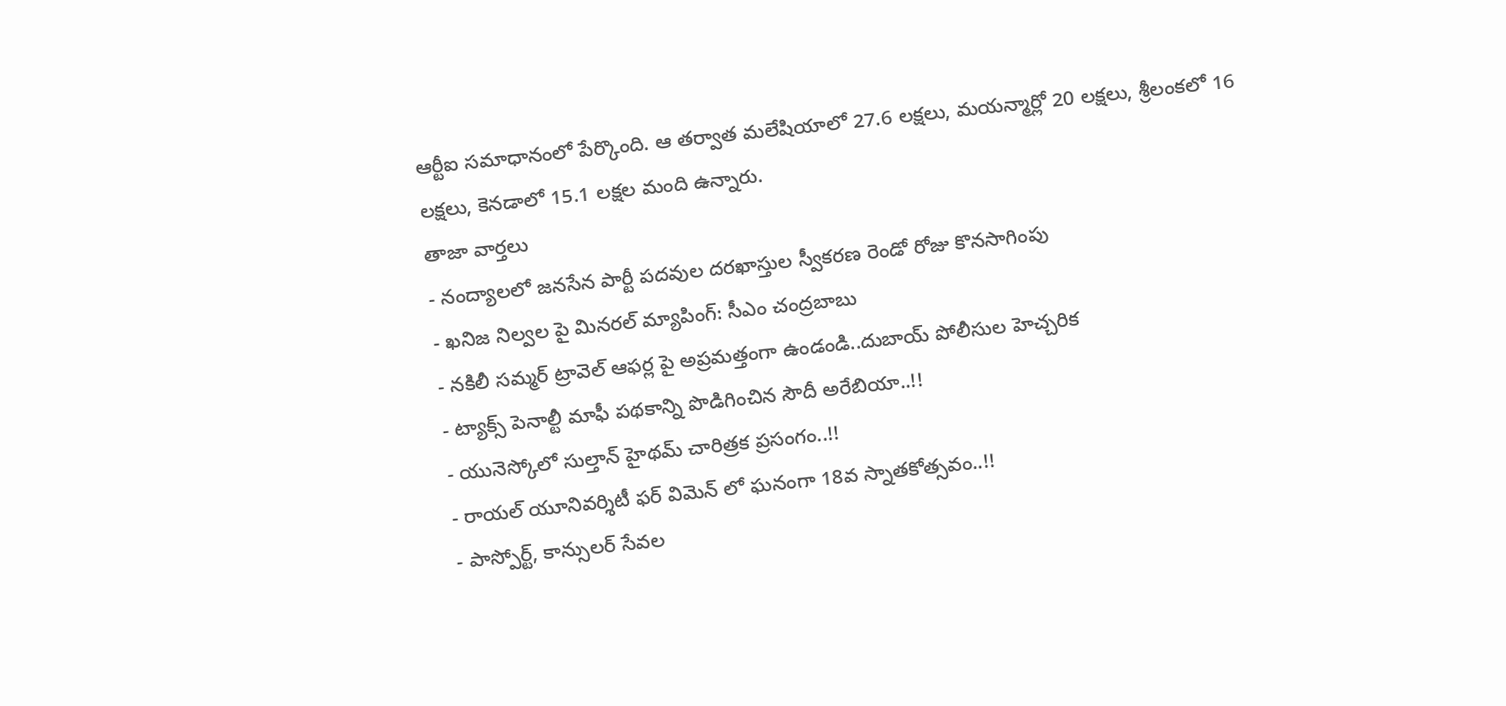ఆర్టీఐ సమాధానంలో పేర్కొంది. ఆ తర్వాత మలేషియాలో 27.6 లక్షలు, మయన్మార్లో 20 లక్షలు, శ్రీలంకలో 16 లక్షలు, కెనడాలో 15.1 లక్షల మంది ఉన్నారు.
తాజా వార్తలు
- నంద్యాలలో జనసేన పార్టీ పదవుల దరఖాస్తుల స్వీకరణ రెండో రోజు కొనసాగింపు
- ఖనిజ నిల్వల పై మినరల్ మ్యాపింగ్: సీఎం చంద్రబాబు
- నకిలీ సమ్మర్ ట్రావెల్ ఆఫర్ల పై అప్రమత్తంగా ఉండండి..దుబాయ్ పోలీసుల హెచ్చరిక
- ట్యాక్స్ పెనాల్టీ మాఫీ పథకాన్ని పొడిగించిన సౌదీ అరేబియా..!!
- యునెస్కోలో సుల్తాన్ హైథమ్ చారిత్రక ప్రసంగం..!!
- రాయల్ యూనివర్శిటీ ఫర్ విమెన్ లో ఘనంగా 18వ స్నాతకోత్సవం..!!
- పాస్పోర్ట్, కాన్సులర్ సేవల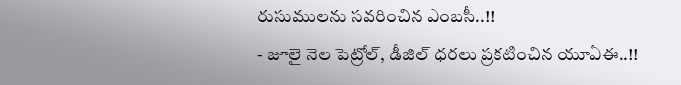రుసుములను సవరించిన ఎంబసీ..!!
- జూలై నెల పెట్రోల్, డీజిల్ ధరలు ప్రకటించిన యూఏఈ..!!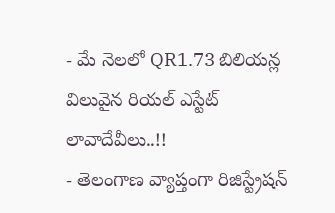- మే నెలలో QR1.73 బిలియన్ల విలువైన రియల్ ఎస్టేట్ లావాదేవీలు..!!
- తెలంగాణ వ్యాప్తంగా రిజిస్ట్రేషన్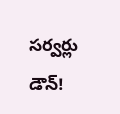సర్వర్లు డౌన్!